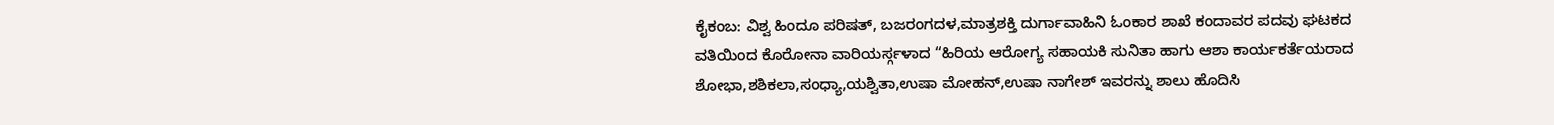ಕೈಕಂಬ: ವಿಶ್ವ ಹಿಂದೂ ಪರಿಷತ್, ಬಜರಂಗದಳ,ಮಾತ್ರಶಕ್ತಿ ದುರ್ಗಾವಾಹಿನಿ ಓಂಕಾರ ಶಾಖೆ ಕಂದಾವರ ಪದವು ಘಟಕದ ವತಿಯಿಂದ ಕೊರೋನಾ ವಾರಿಯರ್ಸ್ಗಳಾದ “ಹಿರಿಯ ಆರೋಗ್ಯ ಸಹಾಯಕಿ ಸುನಿತಾ ಹಾಗು ಆಶಾ ಕಾರ್ಯಕರ್ತೆಯರಾದ ಶೋಭಾ,ಶಶಿಕಲಾ,ಸಂಧ್ಯಾ,ಯಶ್ವಿತಾ,ಉಷಾ ಮೋಹನ್,ಉಷಾ ನಾಗೇಶ್ ಇವರನ್ನು ಶಾಲು ಹೊದಿಸಿ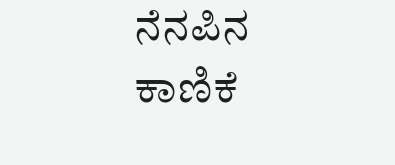ನೆನಪಿನ ಕಾಣಿಕೆ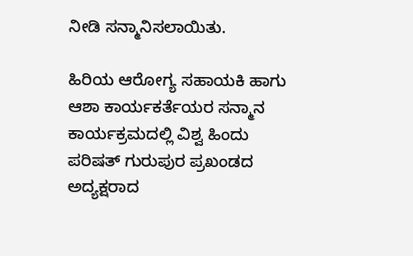ನೀಡಿ ಸನ್ಮಾನಿಸಲಾಯಿತು.

ಹಿರಿಯ ಆರೋಗ್ಯ ಸಹಾಯಕಿ ಹಾಗು ಆಶಾ ಕಾರ್ಯಕರ್ತೆಯರ ಸನ್ಮಾನ ಕಾರ್ಯಕ್ರಮದಲ್ಲಿ ವಿಶ್ವ ಹಿಂದು ಪರಿಷತ್ ಗುರುಪುರ ಪ್ರಖಂಡದ ಅದ್ಯಕ್ಷರಾದ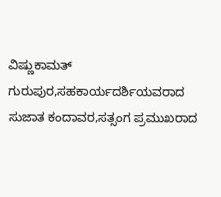ವಿಷ್ಣುಕಾಮತ್ ಗುರುಪುರ,ಸಹಕಾರ್ಯದರ್ಶಿಯವರಾದ ಸುಜಾತ ಕಂದಾವರ,ಸತ್ಸಂಗ ಪ್ರಮುಖರಾದ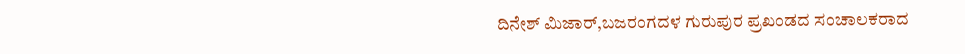ದಿನೇಶ್ ಮಿಜಾರ್,ಬಜರಂಗದಳ ಗುರುಪುರ ಪ್ರಖಂಡದ ಸಂಚಾಲಕರಾದ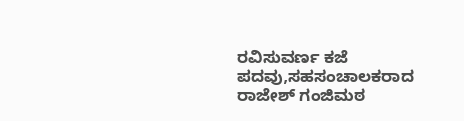ರವಿಸುವರ್ಣ ಕಜೆ ಪದವು,ಸಹಸಂಚಾಲಕರಾದ ರಾಜೇಶ್ ಗಂಜಿಮಠ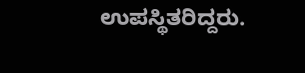ಉಪಸ್ಥಿತರಿದ್ದರು.